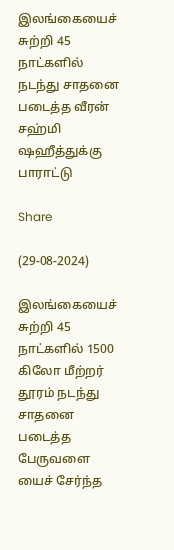இலங்கையைச் சுற்றி 45 நாட்களில் நடந்து சாதனை படைத்த வீரன் சஹ்மி ஷஹீத்துக்கு பாராட்டு

Share

(29-08-2024)

இலங்கையைச் சுற்றி 45 நாட்களில் 1500 கிலோ மீற்றர் தூரம் நடந்து சாதனை படைத்த பேருவளை யைச் சேர்ந்த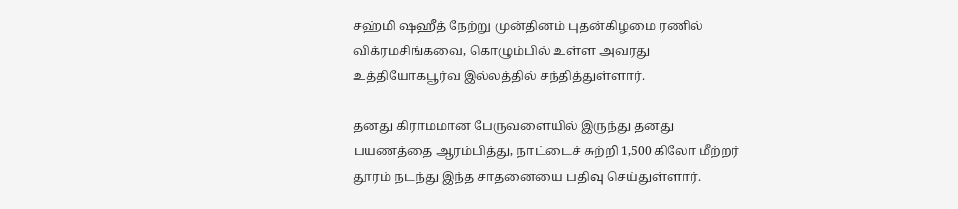சஹ்மி ஷஹீத் நேற்று முன்தினம் புதன்கிழமை ரணில் விக்ரமசிங்கவை, கொழும்பில் உள்ள அவரது உத்தியோகபூர்வ இல்லத்தில் சந்தித்துள்ளார்.

தனது கிராமமான பேருவளையில் இருந்து தனது பயணத்தை ஆரம்பித்து, நாட்டைச் சுற்றி 1,500 கிலோ மீற்றர் தூரம் நடந்து இந்த சாதனையை பதிவு செய்துள்ளார்.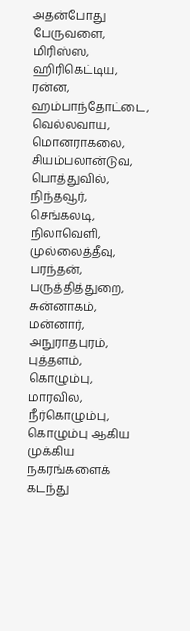அதன்போது பேருவளை, மிரிஸ்ஸ, ஹிரிகெட்டிய, ரன்ன, ஹம்பாந்தோட்டை, வெல்லவாய, மொனராகலை, சியம்பலான்டுவ, பொத்துவில், நிந்தவூர், செங்கலடி, நிலாவெளி, முல்லைத்தீவு, பரந்தன், பருத்தித்துறை, சுன்னாகம், மன்னார், அநுராதபுரம், புத்தளம், கொழும்பு, மாரவில, நீர்கொழும்பு, கொழும்பு ஆகிய முக்கிய நகரங்களைக் கடந்து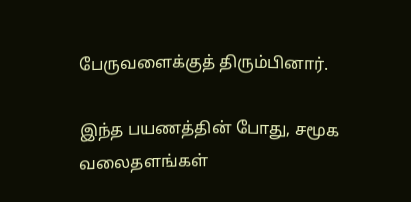பேருவளைக்குத் திரும்பினார்.

இந்த பயணத்தின் போது, சமூக வலைதளங்கள்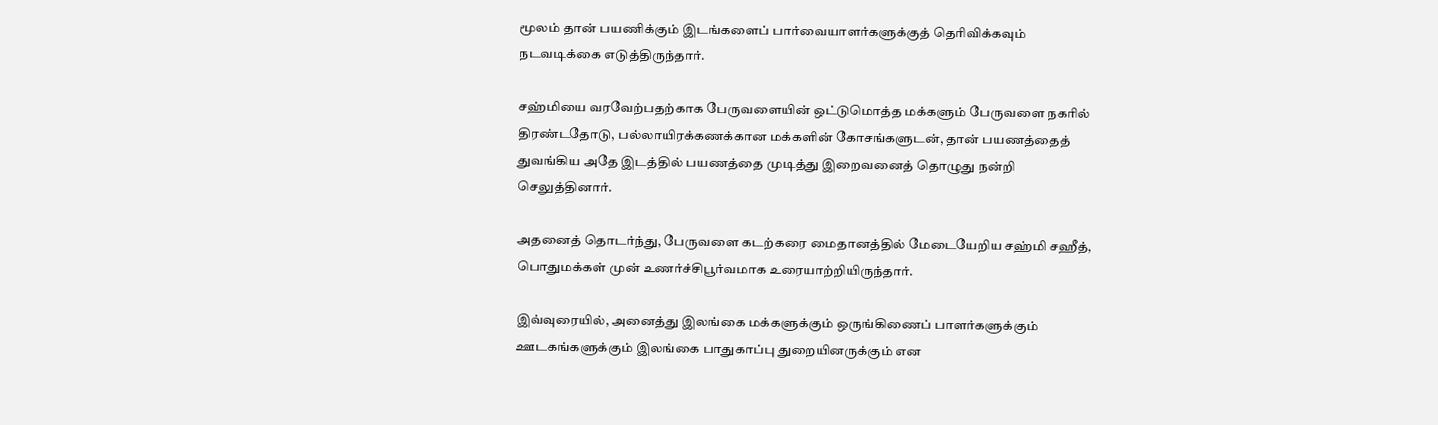மூலம் தான் பயணிக்கும் இடங்களைப் பார்வையாளர்களுக்குத் தெரிவிக்கவும் நடவடிக்கை எடுத்திருந்தார்.

சஹ்மியை வரவேற்பதற்காக பேருவளையின் ஒட்டுமொத்த மக்களும் பேருவளை நகரில் திரண்டதோடு, பல்லாயிரக்கணக்கான மக்களின் கோசங்களுடன், தான் பயணத்தைத் துவங்கிய அதே இடத்தில் பயணத்தை முடித்து இறைவனைத் தொழுது நன்றி செலுத்தினார்.

அதனைத் தொடர்ந்து, பேருவளை கடற்கரை மைதானத்தில் மேடையேறிய சஹ்மி சஹீத், பொதுமக்கள் முன் உணர்ச்சிபூர்வமாக உரையாற்றியிருந்தார்.

இவ்வுரையில், அனைத்து இலங்கை மக்களுக்கும் ஒருங்கிணைப் பாளர்களுக்கும் ஊடகங்களுக்கும் இலங்கை பாதுகாப்பு துறையினருக்கும் என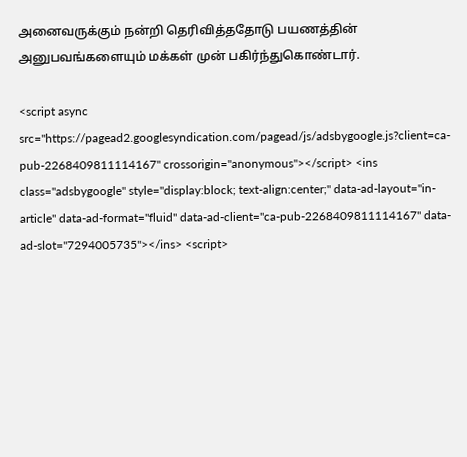அனைவருக்கும் நன்றி தெரிவித்ததோடு பயணத்தின் அனுபவங்களையும் மக்கள் முன் பகிர்ந்துகொண்டார்.

<script async src="https://pagead2.googlesyndication.com/pagead/js/adsbygoogle.js?client=ca-pub-2268409811114167" crossorigin="anonymous"></script> <ins class="adsbygoogle" style="display:block; text-align:center;" data-ad-layout="in-article" data-ad-format="fluid" data-ad-client="ca-pub-2268409811114167" data-ad-slot="7294005735"></ins> <script>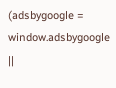(adsbygoogle = window.adsbygoogle ||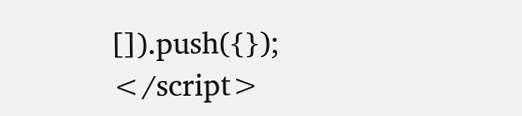[]).push({}); </script>